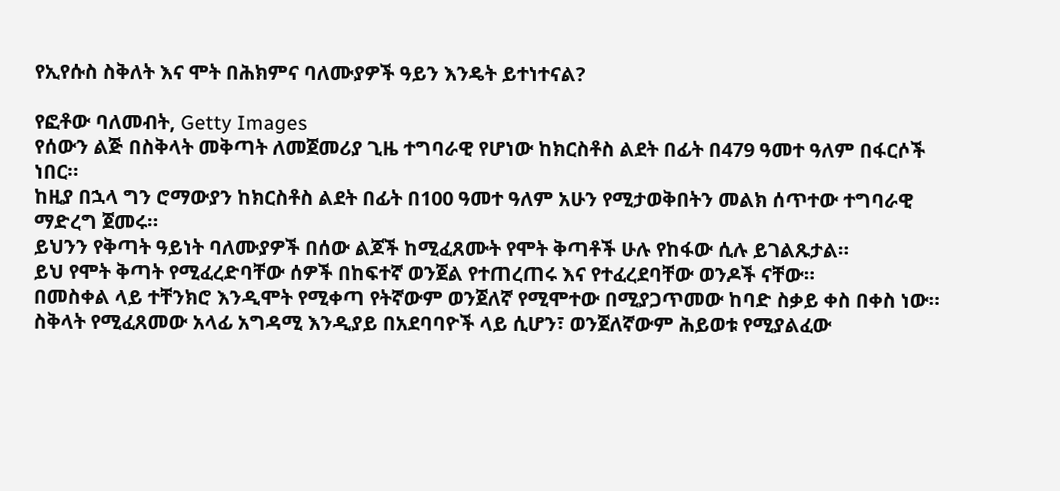የኢየሱስ ስቅለት እና ሞት በሕክምና ባለሙያዎች ዓይን እንዴት ይተነተናል?

የፎቶው ባለመብት, Getty Images
የሰውን ልጅ በስቅላት መቅጣት ለመጀመሪያ ጊዜ ተግባራዊ የሆነው ከክርስቶስ ልደት በፊት በ479 ዓመተ ዓለም በፋርሶች ነበር።
ከዚያ በኋላ ግን ሮማውያን ከክርስቶስ ልደት በፊት በ100 ዓመተ ዓለም አሁን የሚታወቅበትን መልክ ሰጥተው ተግባራዊ ማድረግ ጀመሩ።
ይህንን የቅጣት ዓይነት ባለሙያዎች በሰው ልጆች ከሚፈጸሙት የሞት ቅጣቶች ሁሉ የከፋው ሲሉ ይገልጹታል።
ይህ የሞት ቅጣት የሚፈረድባቸው ሰዎች በከፍተኛ ወንጀል የተጠረጠሩ እና የተፈረደባቸው ወንዶች ናቸው።
በመስቀል ላይ ተቸንክሮ እንዲሞት የሚቀጣ የትኛውም ወንጀለኛ የሚሞተው በሚያጋጥመው ከባድ ስቃይ ቀስ በቀስ ነው።
ስቅላት የሚፈጸመው አላፊ አግዳሚ እንዲያይ በአደባባዮች ላይ ሲሆን፣ ወንጀለኛውም ሕይወቱ የሚያልፈው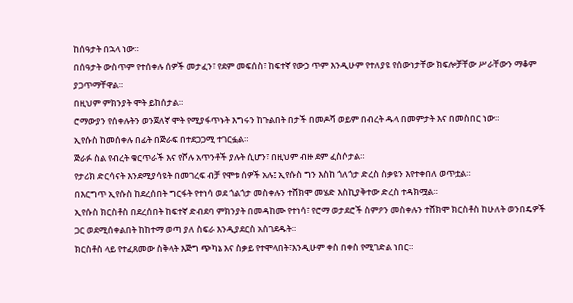ከሰዓታት በኋላ ነው።
በሰዓታት ውስጥም የተሰቀሉ ሰዎች መታፈን፣ የደም መፍሰስ፣ ከፍተኛ የውኃ ጥም እንዲሁም የተለያዩ የሰውነታቸው ክፍሎቻቸው ሥራቸውን ማቆም ያጋጥማቸዋል።
በዚህም ምክንያት ሞት ይከሰታል።
ሮማውያን የሰቀሉትን ወንጀለኛ ሞት የሚያፋጥኑት እግሩን ከጉልበት በታች በመዶሻ ወይም በብረት ዱላ በመምታት እና በመስበር ነው።
ኢየሱስ ከመሰቀሉ በፊት በጅራፍ በተደጋጋሚ ተገርፏል።
ጅራፉ ስል የብረት ቁርጥራች እና የሾሉ አጥንቶች ያሉት ሲሆን፣ በዚህም ብዙ ደም ፈስሶታል።
የታሪክ ድርሳናት እንደሚያሳዩት በመገረፍ ብቻ የሞቱ ሰዎች አሉ፤ ኢየሱስ ግን እስከ ጎለጎታ ድረስ ስቃዩን እየተቀበለ ወጥቷል።
በእርግጥ ኢየሱስ ከደረሰበት ግርፋት የተነሳ ወደ ጎልጎታ መስቀሉን ተሸክሞ መሄድ እስኪያቅተው ድረስ ተዳክሟል።
ኢየሱስ ክርስቶስ በደረሰበት ከፍተኛ ድብደባ ምክንያት በመዳከሙ የተነሳ፣ የሮማ ወታደሮች ስምዖን መስቀሉን ተሸክሞ ክርስቶስ ከሁለት ወንበዴዎች ጋር ወደሚሰቀልበት ከከተማ ወጣ ያለ ስፍራ እንዲያደርስ አስገደዱት።
ክርስቶስ ላይ የተፈጸመው ስቅላት እጅግ ጭካኔ እና ስቃይ የተሞላበት፣እንዲሁም ቀስ በቀስ የሚገድል ነበር።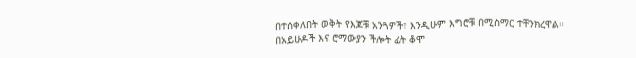በተሰቀለበት ወቅት የእጆቹ አንጓዎች፣ እንዲሁም እግሮቹ በሚስማር ተቸንክረዋል።
በአይሁዶች እና ሮማውያን ችሎት ፊት ቆሞ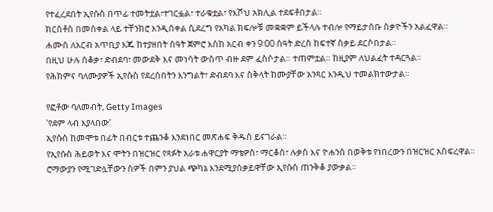የተፈረደበት ኢየሱስ በጥፊ ተመትቷል፣ተገርፏል፣ ተራቁቷል፣ የእሾህ አክሊል ተደፍቶበታል።
ክርስቶስ በመስቀል ላይ ተቸንክሮ እንዲሰቀል ሲደረግ የአካል ክፍሎቹ መቋቋም ይችላሉ ተብሎ የማይታሰቡ ስቃዮችን አልፈዋል።
ሐሙስ ለአርብ አጥቢያ እጁ ከተያዘበት ሰዓት ጀምሮ እስከ አርብ ቀን 9፡00 ሰዓት ድረስ ከፍተኛ ስቃይ ደርሶበታል።
በዚህ ሁሉ ሰቆቃ፣ ድብደባ፣ መውደቅ እና መነሳት ውስጥ ብዙ ደም ፈስሶታል። ተጠምቷል። ከዚያም ለህልፈት ተዳርጓል።
የሕክምና ባለሙያዎች ኢየሱስ የደረሰበትን እንግልት፣ ድብደባ እና ስቅላት ከሙያቸው አንጻር እንዲህ ተመልክተውታል።

የፎቶው ባለመብት, Getty Images
'የደም ላብ እያላበው'
ኢየሱስ ከመሞቱ በፊት በብርቱ ተጨንቆ እንደነበር መጽሐፍ ቅዱስ ይናገራል።
የኢየሱስ ሕይወት እና ሞትን በዝርዝር የጻፉት አራቱ ሐዋርያት ማቴዎስ፣ ማርቆስ፣ ሉቃስ እና ዮሐንስ በወቅቱ የነበረውን በዝርዝር አስፍረዋል።
ሮማውያን የሚገድሏቸውን ሰዎች በምን ያህል ጭካኔ እንደሚያሰቃይዋቸው ኢየሱስ ጠንቅቆ ያውቃል።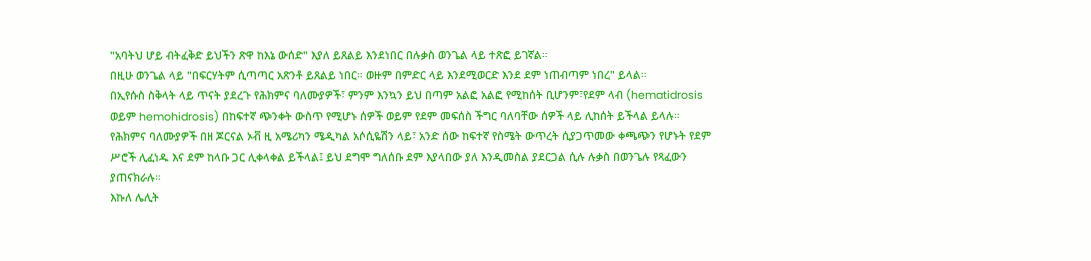"አባትህ ሆይ ብትፈቅድ ይህችን ጽዋ ከእኔ ውሰድ" እያለ ይጸልይ እንደነበር በሉቃስ ወንጌል ላይ ተጽፎ ይገኛል።
በዚሁ ወንጌል ላይ "በፍርሃትም ሲጣጣር አጽንቶ ይጸልይ ነበር። ወዙም በምድር ላይ እንደሚወርድ እንደ ደም ነጠብጣም ነበረ" ይላል።
በኢየሱስ ስቅላት ላይ ጥናት ያደረጉ የሕክምና ባለሙያዎች፣ ምንም እንኳን ይህ በጣም አልፎ አልፎ የሚከሰት ቢሆንም፣የደም ላብ (hematidrosis ወይም hemohidrosis) በከፍተኛ ጭንቀት ውስጥ የሚሆኑ ሰዎች ወይም የደም መፍሰስ ችግር ባለባቸው ሰዎች ላይ ሊከሰት ይችላል ይላሉ።
የሕክምና ባለሙያዎች በዘ ጆርናል ኦቭ ዚ አሜሪካን ሜዲካል አሶሲዬሽን ላይ፣ አንድ ሰው ከፍተኛ የስሜት ውጥረት ሲያጋጥመው ቀጫጭን የሆኑት የደም ሥሮች ሊፈነዱ እና ደም ከላቡ ጋር ሊቀላቀል ይችላል፤ ይህ ደግሞ ግለሰቡ ደም እያላበው ያለ እንዲመስል ያደርጋል ሲሉ ሉቃስ በወንጌሉ የጻፈውን ያጠናክራሉ።
እኩለ ሌሊት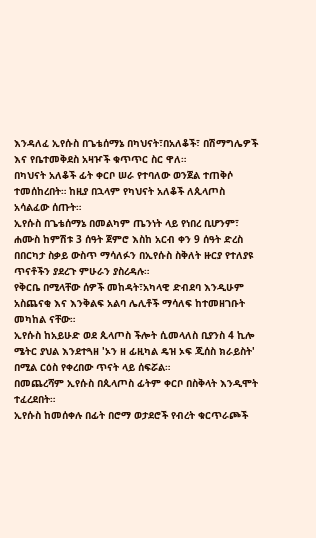እንዳለፈ ኢየሱስ በጌቴሰማኔ በካህናት፣በአለቆች፣ በሽማግሌዎች እና የቤተመቅደስ አዛዦች ቁጥጥር ስር ዋለ።
በካህናት አለቆች ፊት ቀርቦ ሠራ የተባለው ወንጀል ተጠቅሶ ተመሰከረበት። ከዚያ በኋላም የካህናት አለቆች ለጲላጦስ አሳልፈው ሰጡት።
ኢየሱስ በጌቴሰማኔ በመልካም ጤንነት ላይ የነበረ ቢሆንም፣ ሐሙስ ከምሽቱ 3 ሰዓት ጀምሮ እስከ አርብ ቀን 9 ሰዓት ድረስ በበርካታ ስቃይ ውስጥ ማሳለፉን በኢየሱስ ስቅለት ዙርያ የተለያዩ ጥናቶችን ያደረጉ ምሁራን ያስረዳሉ።
የቅርቤ በሚላቸው ሰዎች መከዳት፣አካላዊ ድብደባ እንዲሁም አስጨናቂ እና እንቅልፍ አልባ ሌሊቶች ማሳለፍ ከተመዘገቡት መካከል ናቸው።
ኢየሱስ ከአይሁድ ወደ ጲላጦስ ችሎት ሲመላለስ ቢያንስ 4 ኪሎ ሜትር ያህል እንደተጓዘ 'ኦን ዘ ፊዚካል ዴዝ ኦፍ ጂሰስ ክራይስት' በሚል ርዕስ የቀረበው ጥናት ላይ ሰፍሯል።
በመጨረሻም ኢየሱስ በጲላጦስ ፊትም ቀርቦ በስቅላት እንዲሞት ተፈረደበት።
ኢየሱስ ከመሰቀሉ በፊት በሮማ ወታደሮች የብረት ቁርጥራጮች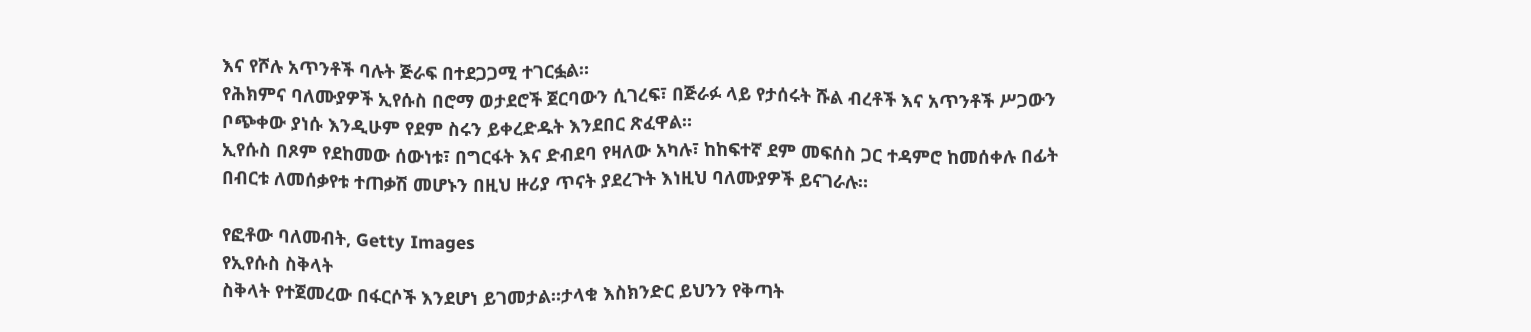እና የሾሉ አጥንቶች ባሉት ጅራፍ በተደጋጋሚ ተገርፏል።
የሕክምና ባለሙያዎች ኢየሱስ በሮማ ወታደሮች ጀርባውን ሲገረፍ፣ በጅራፉ ላይ የታሰሩት ሹል ብረቶች እና አጥንቶች ሥጋውን ቦጭቀው ያነሱ እንዲሁም የደም ስሩን ይቀረድዱት እንደበር ጽፈዋል።
ኢየሱስ በጾም የደከመው ሰውነቱ፣ በግርፋት እና ድብደባ የዛለው አካሉ፣ ከከፍተኛ ደም መፍሰስ ጋር ተዳምሮ ከመሰቀሉ በፊት በብርቱ ለመሰቃየቱ ተጠቃሽ መሆኑን በዚህ ዙሪያ ጥናት ያደረጉት እነዚህ ባለሙያዎች ይናገራሉ።

የፎቶው ባለመብት, Getty Images
የኢየሱስ ስቅላት
ስቅላት የተጀመረው በፋርሶች እንደሆነ ይገመታል።ታላቁ እስክንድር ይህንን የቅጣት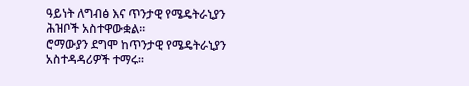ዓይነት ለግብፅ እና ጥንታዊ የሜዴትራኒያን ሕዝቦች አስተዋውቋል።
ሮማውያን ደግሞ ከጥንታዊ የሜዴትራኒያን አስተዳዳሪዎች ተማሩ።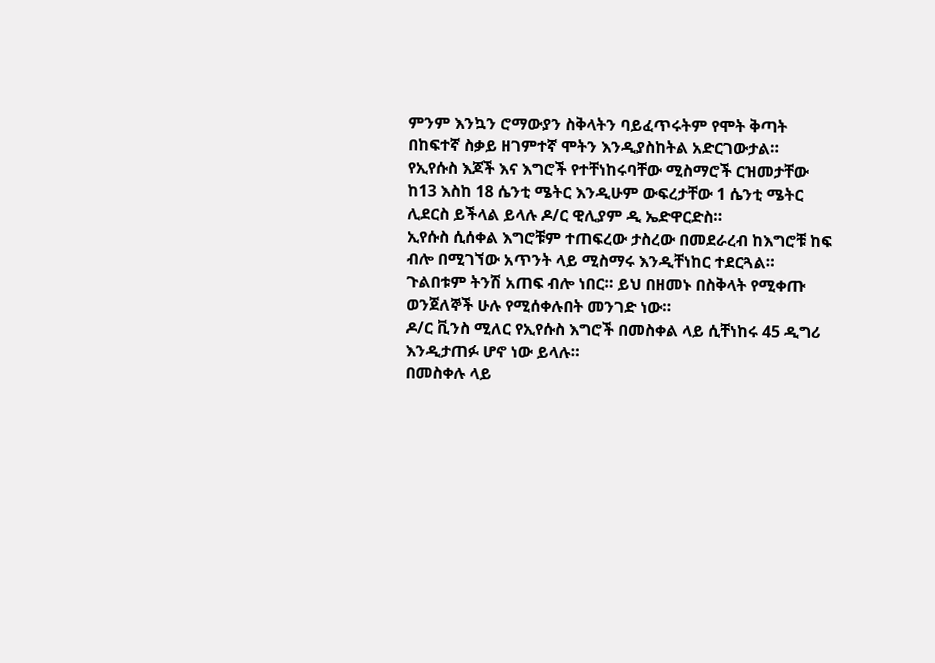ምንም እንኳን ሮማውያን ስቅላትን ባይፈጥሩትም የሞት ቅጣት በከፍተኛ ስቃይ ዘገምተኛ ሞትን እንዲያስከትል አድርገውታል።
የኢየሱስ እጆች እና እግሮች የተቸነከሩባቸው ሚስማሮች ርዝመታቸው ከ13 እስከ 18 ሴንቲ ሜትር እንዲሁም ውፍረታቸው 1 ሴንቲ ሜትር ሊደርስ ይችላል ይላሉ ዶ/ር ዊሊያም ዲ ኤድዋርድስ።
ኢየሱስ ሲሰቀል እግሮቹም ተጠፍረው ታስረው በመደራረብ ከእግሮቹ ከፍ ብሎ በሚገኘው አጥንት ላይ ሚስማሩ እንዲቸነከር ተደርጓል።
ጉልበቱም ትንሽ አጠፍ ብሎ ነበር። ይህ በዘመኑ በስቅላት የሚቀጡ ወንጀለኞች ሁሉ የሚሰቀሉበት መንገድ ነው።
ዶ/ር ቪንስ ሚለር የኢየሱስ እግሮች በመስቀል ላይ ሲቸነከሩ 45 ዲግሪ እንዲታጠፉ ሆኖ ነው ይላሉ።
በመስቀሉ ላይ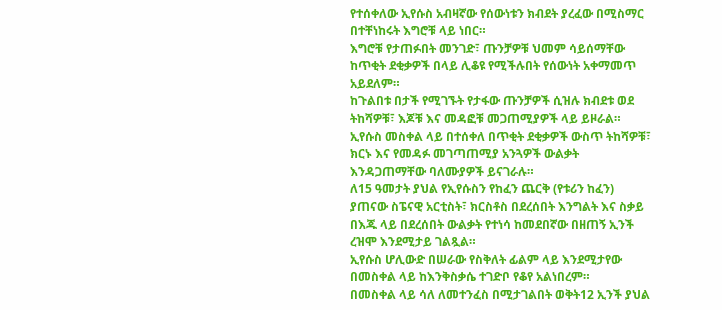የተሰቀለው ኢየሱስ አብዛኛው የሰውነቱን ክብደት ያረፈው በሚስማር በተቸነከሩት እግሮቹ ላይ ነበር።
እግሮቹ የታጠፉበት መንገድ፣ ጡንቻዎቹ ህመም ሳይሰማቸው ከጥቂት ደቂቃዎች በላይ ሊቆዩ የሚችሉበት የሰውነት አቀማመጥ አይደለም።
ከጉልበቱ በታች የሚገኙት የታፋው ጡንቻዎች ሲዝሉ ክብደቱ ወደ ትከሻዎቹ፣ እጆቹ እና መዳፎቹ መጋጠሚያዎች ላይ ይዞራል።
ኢየሱስ መስቀል ላይ በተሰቀለ በጥቂት ደቂቃዎች ውስጥ ትከሻዎቹ፣ ክርኑ እና የመዳፉ መገጣጠሚያ አንጓዎች ውልቃት እንዳጋጠማቸው ባለሙያዎች ይናገራሉ።
ለ15 ዓመታት ያህል የኢየሱስን የከፈን ጨርቅ (የቱሪን ከፈን) ያጠናው ስፔናዊ አርቲስት፣ ክርስቶስ በደረሰበት እንግልት እና ስቃይ በእጁ ላይ በደረሰበት ውልቃት የተነሳ ከመደበኛው በዘጠኝ ኢንች ረዝሞ እንደሚታይ ገልጿል።
ኢየሱስ ሆሊውድ በሠራው የስቅለት ፊልም ላይ እንደሚታየው በመስቀል ላይ ከእንቅስቃሴ ተገድቦ የቆየ አልነበረም።
በመስቀል ላይ ሳለ ለመተንፈስ በሚታገልበት ወቅት12 ኢንች ያህል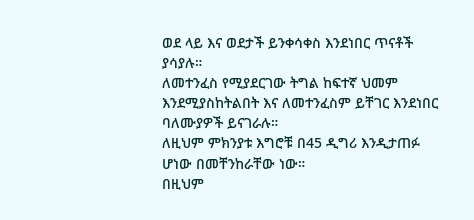ወደ ላይ እና ወደታች ይንቀሳቀስ እንደነበር ጥናቶች ያሳያሉ።
ለመተንፈስ የሚያደርገው ትግል ከፍተኛ ህመም እንደሚያስከትልበት እና ለመተንፈስም ይቸገር እንደነበር ባለሙያዎች ይናገራሉ።
ለዚህም ምክንያቱ እግሮቹ በ45 ዲግሪ እንዲታጠፉ ሆነው በመቸንከራቸው ነው።
በዚህም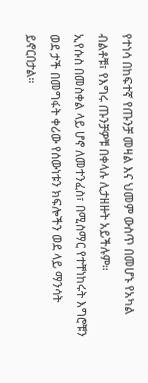የተነሳ በከፍተኛ የጡንቻ መዛል እና ህመም ውስጥ በመሆኑ የአካል ብልቶቹ፣ የእግሩ ጡንቻዎቹ በቀላሉ ሊታዘዙት አይችሉም።
ኢየሱስ በመስቀል ላይ ሆኖ ለመተንፈስ፣ በሚስማር የተቸነከሩት እግሮቹን ወደ ታች በመግፋት ቀሪው የሰውነቱን ክፍሎችን ወደ ላይ ማንሳት ይኖርበታል።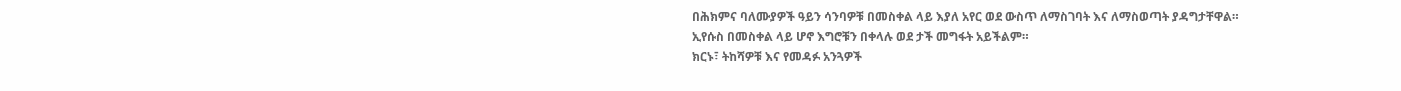በሕክምና ባለሙያዎች ዓይን ሳንባዎቹ በመስቀል ላይ እያለ አየር ወደ ውስጥ ለማስገባት እና ለማስወጣት ያዳግታቸዋል።
ኢየሱስ በመስቀል ላይ ሆኖ እግሮቹን በቀላሉ ወደ ታች መግፋት አይችልም።
ክርኑ፣ ትከሻዎቹ እና የመዳፉ አንጓዎች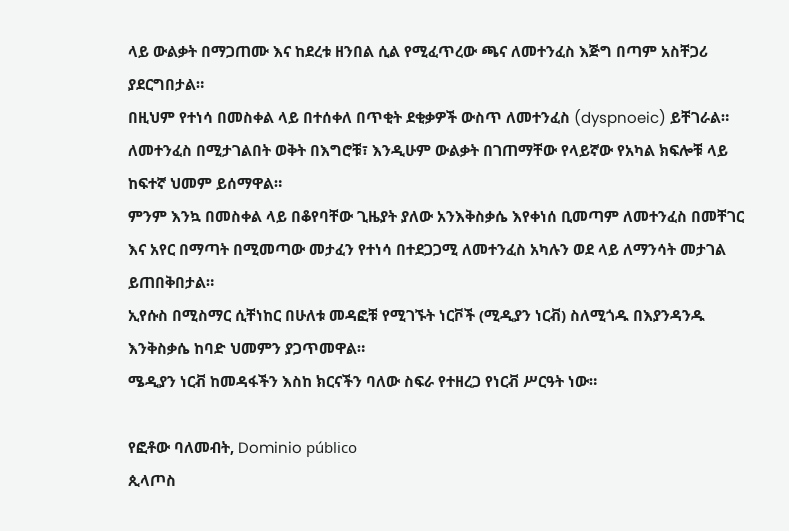ላይ ውልቃት በማጋጠሙ እና ከደረቱ ዘንበል ሲል የሚፈጥረው ጫና ለመተንፈስ እጅግ በጣም አስቸጋሪ ያደርግበታል።
በዚህም የተነሳ በመስቀል ላይ በተሰቀለ በጥቂት ደቂቃዎች ውስጥ ለመተንፈስ (dyspnoeic) ይቸገራል።
ለመተንፈስ በሚታገልበት ወቅት በእግሮቹ፣ እንዲሁም ውልቃት በገጠማቸው የላይኛው የአካል ክፍሎቹ ላይ ከፍተኛ ህመም ይሰማዋል።
ምንም እንኳ በመስቀል ላይ በቆየባቸው ጊዜያት ያለው አንእቅስቃሴ እየቀነሰ ቢመጣም ለመተንፈስ በመቸገር እና አየር በማጣት በሚመጣው መታፈን የተነሳ በተደጋጋሚ ለመተንፈስ አካሉን ወደ ላይ ለማንሳት መታገል ይጠበቅበታል።
ኢየሱስ በሚስማር ሲቸነከር በሁለቱ መዳፎቹ የሚገኙት ነርቮች (ሚዲያን ነርቭ) ስለሚጎዱ በእያንዳንዱ እንቅስቃሴ ከባድ ህመምን ያጋጥመዋል።
ሜዲያን ነርቭ ከመዳፋችን እስከ ክርናችን ባለው ስፍራ የተዘረጋ የነርቭ ሥርዓት ነው።

የፎቶው ባለመብት, Dominio público
ጲላጦስ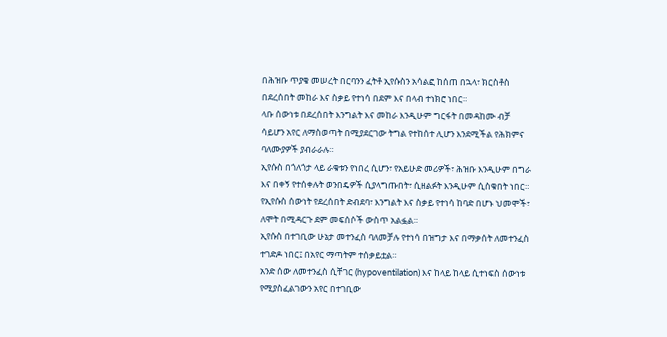በሕዝቡ ጥያቄ መሠረት በርባንን ፈትቶ ኢየሱስን አሳልፎ ከሰጠ በኋላ፣ ክርስቶስ በደረሰበት መከራ እና ስቃይ የተነሳ በደም እና በላብ ተነክሮ ነበር።
ላቡ ሰውነቱ በደረሰበት እንግልት እና መከራ እንዲሁም ግርፋት በመዳከሙ ብቻ ሳይሆን አየር ለማስወጣት በሚያደርገው ትግል የተከሰተ ሊሆን እንደሚችል የሕክምና ባለሙያዎች ያብራራሉ።
ኢየሱስ በጎለጎታ ላይ ራቁቱን የነበረ ሲሆን፣ የአይሁድ መሪዎች፣ ሕዝቡ እንዲሁም በግራ እና በቀኝ የተሰቀሉት ወንበዴዎች ሲያላግጡበት፣ ሲዘልፉት እንዲሁም ሲስቁበት ነበር።
የኢየሱስ ሰውነት የደረሰበት ድብደባ፣ እንግልት እና ስቃይ የተነሳ ከባድ በሆኑ ህመሞች፣ ለሞት በሚዳርጉ ደም መፍሰሶች ውስጥ አልፏል።
ኢየሱስ በተገቢው ሁኔታ መተንፈስ ባለመቻሉ የተነሳ በዝግታ እና በማቃሰት ለመተንፈስ ተገድዶ ነበር፤ በአየር ማጣትም ተሰቃይቷል።
አንድ ሰው ለመተንፈስ ሲቸገር (hypoventilation) እና ከላይ ከላይ ሲተነፍስ ሰውነቱ የሚያስፈልገውን አየር በተገቢው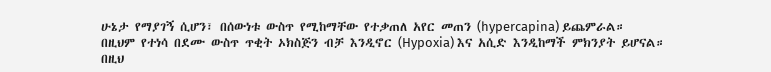ሁኔታ የማያገኝ ሲሆን፣ በሰውነቱ ውስጥ የሚከማቸው የተቃጠለ አየር መጠን (hypercapina) ይጨምራል።
በዚህም የተነሳ በደሙ ውስጥ ጥቂት ኦክስጅን ብቻ እንዲኖር (Hypoxia) እና አሲድ እንዲከማች ምክንያት ይሆናል።
በዚህ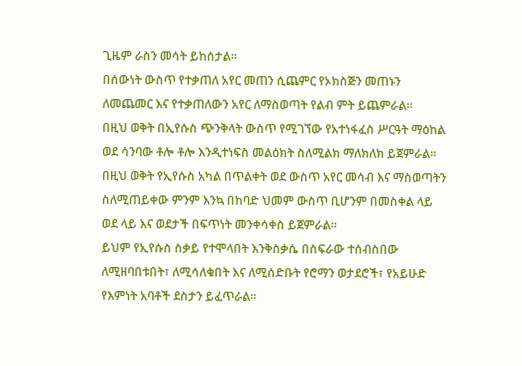ጊዜም ራስን መሳት ይከሰታል።
በሰውነት ውስጥ የተቃጠለ አየር መጠን ሲጨምር የኦክስጅን መጠኑን ለመጨመር እና የተቃጠለውን አየር ለማስወጣት የልብ ምት ይጨምራል።
በዚህ ወቅት በኢየሱስ ጭንቅላት ውስጥ የሚገኘው የአተነፋፈስ ሥርዓት ማዕከል ወደ ሳንባው ቶሎ ቶሎ እንዲተነፍስ መልዕክት ስለሚልክ ማለክለክ ይጀምራል።
በዚህ ወቅት የኢየሱስ አካል በጥልቀት ወደ ውስጥ አየር መሳብ እና ማስወጣትን ስለሚጠይቀው ምንም እንኳ በከባድ ህመም ውስጥ ቢሆንም በመስቀል ላይ ወደ ላይ እና ወደታች በፍጥነት መንቀሳቀስ ይጀምራል።
ይህም የኢየሱስ ስቃይ የተሞላበት እንቅስቃሴ በስፍራው ተሰብስበው ለሚዘባበቱበት፣ ለሚሳለቁበት እና ለሚሰድቡት የሮማን ወታደሮች፣ የአይሁድ የእምነት አባቶች ደስታን ይፈጥራል።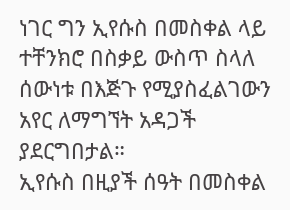ነገር ግን ኢየሱስ በመስቀል ላይ ተቸንክሮ በስቃይ ውስጥ ስላለ ሰውነቱ በእጅጉ የሚያስፈልገውን አየር ለማግኘት አዳጋች ያደርግበታል።
ኢየሱስ በዚያች ሰዓት በመስቀል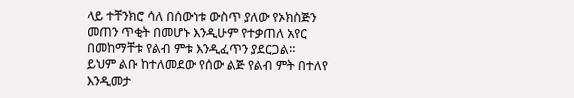ላይ ተቸንክሮ ሳለ በሰውነቱ ውስጥ ያለው የኦክስጅን መጠን ጥቂት በመሆኑ እንዲሁም የተቃጠለ አየር በመከማቸቱ የልብ ምቱ እንዲፈጥን ያደርጋል።
ይህም ልቡ ከተለመደው የሰው ልጅ የልብ ምት በተለየ እንዲመታ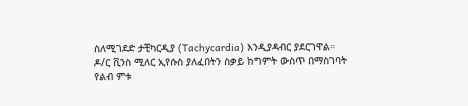ስለሚገደድ ታቺካርዲያ (Tachycardia) እንዲያዳብር ያደርገዋል።
ዶ/ር ቪንስ ሚለር ኢየሱስ ያለፈበትን ስቃይ ከግምት ውስጥ በማስገባት የልብ ምቱ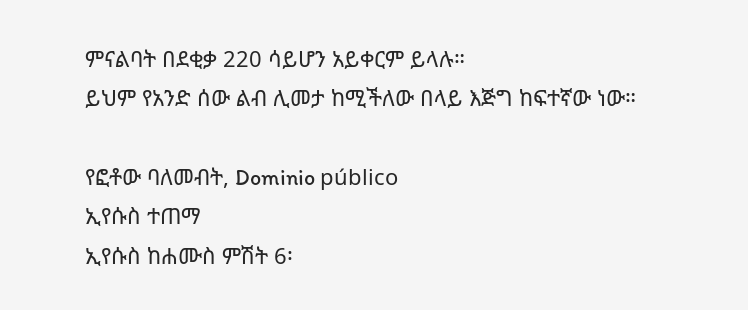ምናልባት በደቂቃ 220 ሳይሆን አይቀርም ይላሉ።
ይህም የአንድ ሰው ልብ ሊመታ ከሚችለው በላይ እጅግ ከፍተኛው ነው።

የፎቶው ባለመብት, Dominio público
ኢየሱስ ተጠማ
ኢየሱስ ከሐሙስ ምሽት 6፡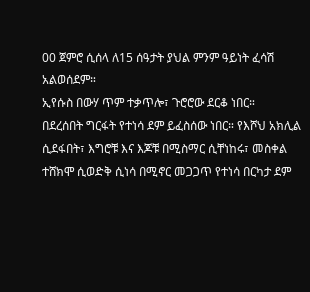00 ጀምሮ ሲሰላ ለ15 ሰዓታት ያህል ምንም ዓይነት ፈሳሽ አልወሰደም።
ኢየሱስ በውሃ ጥም ተቃጥሎ፣ ጉሮሮው ደርቆ ነበር።
በደረሰበት ግርፋት የተነሳ ደም ይፈስሰው ነበር። የእሾህ አክሊል ሲደፋበት፣ እግሮቹ እና እጆቹ በሚስማር ሲቸነከሩ፣ መስቀል ተሸክሞ ሲወድቅ ሲነሳ በሚኖር መጋጋጥ የተነሳ በርካታ ደም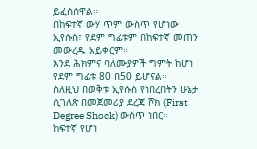ይፈስሰዋል።
በከፍተኛ ውሃ ጥም ውስጥ የሆነው ኢየሱስ፣ የደም ግፊቱም በከፍተኛ መጠን መውረዱ አይቀርም።
እንደ ሕክምና ባለሙያዎች ግምት ከሆነ የደም ግፊቱ 80 በ50 ይሆናል።
ስለዚህ በወቅቱ ኢየሱስ የነበረበትን ሁኔታ ሲገለጽ በመጀመሪያ ደረጃ ሾክ (First Degree Shock) ውስጥ ነበር።
ከፍተኛ የሆነ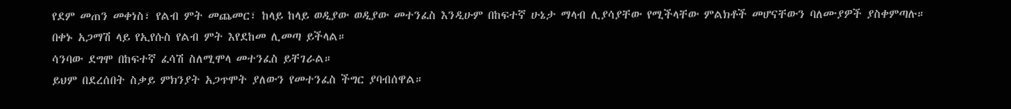የደም መጠን መቀነስ፣ የልብ ምት መጨመር፣ ከላይ ከላይ ወዲያው ወዲያው መተንፈስ እንዲሁም በከፍተኛ ሁኔታ ማላብ ሊያሳያቸው የሚችላቸው ምልክቶች መሆናቸውን ባለሙያዎች ያስቀምጣሉ።
በቀኑ አጋማሽ ላይ የኢየሱስ የልብ ምት እየደከመ ሊመጣ ይችላል።
ሳንባው ደግሞ በከፍተኛ ፈሳሽ ስለሚሞላ መተንፈስ ይቸገራል።
ይህም በደረሰበት ስቃይ ምክንያት አጋጥሞት ያለውን የመተንፈስ ችግር ያባብሰዋል።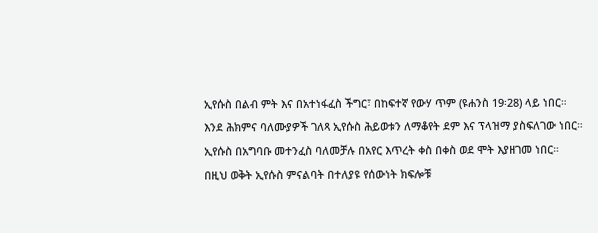ኢየሱስ በልብ ምት እና በአተነፋፈስ ችግር፣ በከፍተኛ የውሃ ጥም (ዩሐንስ 19፡28) ላይ ነበር።
እንደ ሕክምና ባለሙያዎች ገለጻ ኢየሱስ ሕይወቱን ለማቆየት ደም እና ፕላዝማ ያስፍለገው ነበር።
ኢየሱስ በአግባቡ መተንፈስ ባለመቻሉ በአየር እጥረት ቀስ በቀስ ወደ ሞት እያዘገመ ነበር።
በዚህ ወቅት ኢየሱስ ምናልባት በተለያዩ የሰውነት ክፍሎቹ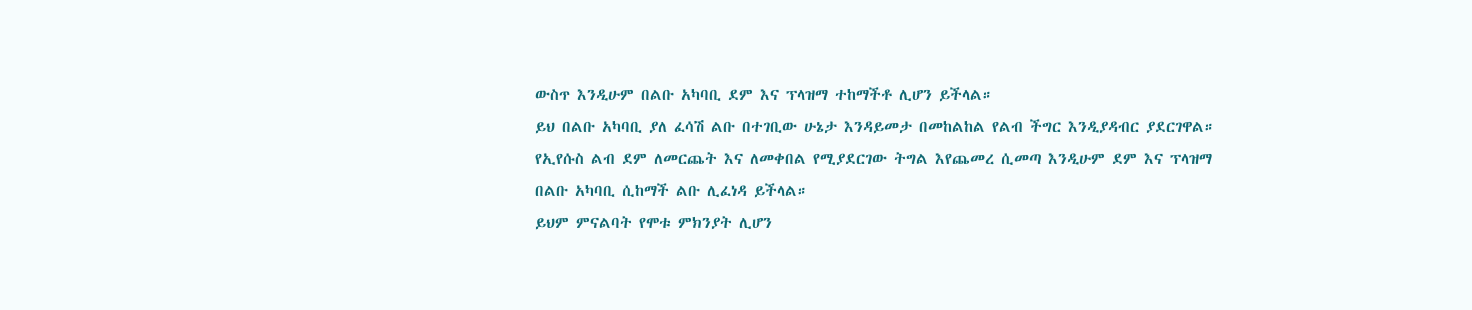ውስጥ እንዲሁም በልቡ አካባቢ ደም እና ፕላዝማ ተከማችቶ ሊሆን ይችላል።
ይህ በልቡ አካባቢ ያለ ፈሳሽ ልቡ በተገቢው ሁኔታ እንዳይመታ በመከልከል የልብ ችግር እንዲያዳብር ያደርገዋል።
የኢየሱስ ልብ ደም ለመርጨት እና ለመቀበል የሚያደርገው ትግል እየጨመረ ሲመጣ እንዲሁም ደም እና ፕላዝማ በልቡ አካባቢ ሲከማች ልቡ ሊፈነዳ ይችላል።
ይህም ምናልባት የሞቱ ምክንያት ሊሆን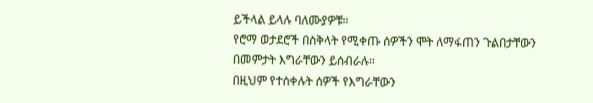ይችላል ይላሉ ባለሙያዎቹ።
የሮማ ወታደሮች በስቅላት የሚቀጡ ሰዎችን ሞት ለማፋጠን ጉልበታቸውን በመምታት እግራቸውን ይሰብራሉ።
በዚህም የተሰቀሉት ሰዎች የእግራቸውን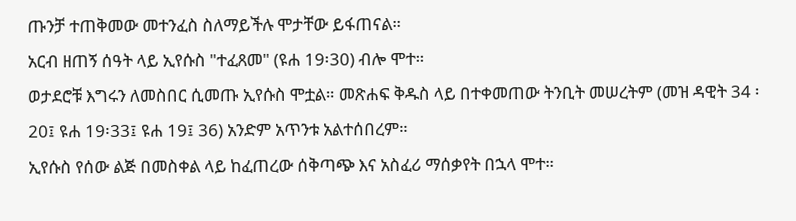ጡንቻ ተጠቅመው መተንፈስ ስለማይችሉ ሞታቸው ይፋጠናል።
አርብ ዘጠኝ ሰዓት ላይ ኢየሱስ "ተፈጸመ" (ዩሐ 19፡30) ብሎ ሞተ።
ወታደሮቹ እግሩን ለመስበር ሲመጡ ኢየሱስ ሞቷል። መጽሐፍ ቅዱስ ላይ በተቀመጠው ትንቢት መሠረትም (መዝ ዳዊት 34 ፡20፤ ዩሐ 19፡33፤ ዩሐ 19፤ 36) አንድም አጥንቱ አልተሰበረም።
ኢየሱስ የሰው ልጅ በመስቀል ላይ ከፈጠረው ሰቅጣጭ እና አስፈሪ ማሰቃየት በኋላ ሞተ።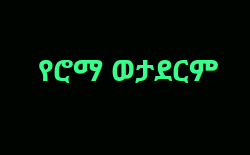የሮማ ወታደርም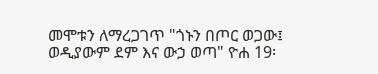መሞቱን ለማረጋገጥ "ጎኑን በጦር ወጋው፤ ወዲያውም ደም እና ውኃ ወጣ" ዮሐ 19፡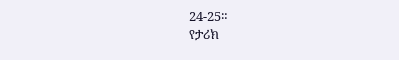24-25።
የታሪክ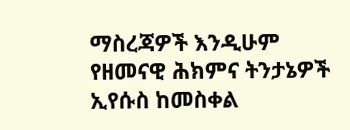ማስረጃዎች እንዲሁም የዘመናዊ ሕክምና ትንታኔዎች ኢየሱስ ከመስቀል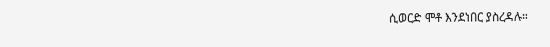ሲወርድ ሞቶ እንደነበር ያስረዳሉ።